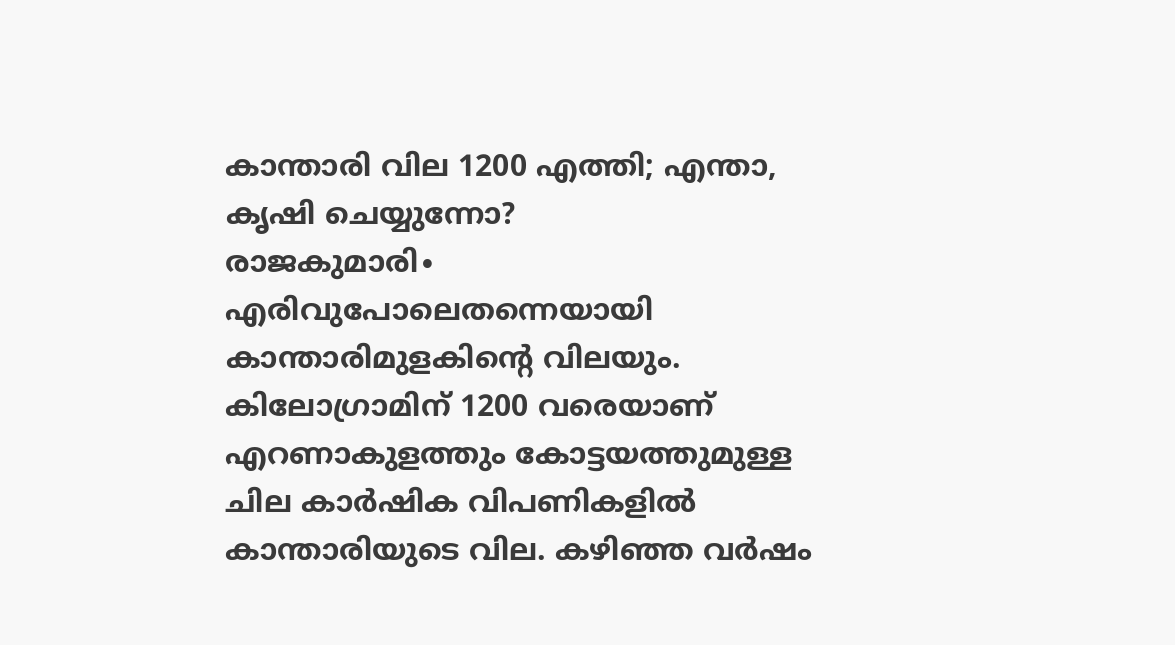കാന്താരി വില 1200 എത്തി; എന്താ, കൃഷി ചെയ്യുന്നോ?
രാജകുമാരി∙ എരിവുപോലെതന്നെയായി കാന്താരിമുളകിന്റെ വിലയും. കിലോഗ്രാമിന് 1200 വരെയാണ് എറണാകുളത്തും കോട്ടയത്തുമുള്ള ചില കാർഷിക വിപണികളിൽ കാന്താരിയുടെ വില. കഴിഞ്ഞ വർഷം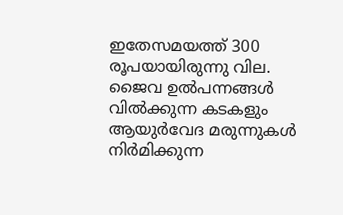ഇതേസമയത്ത് 300 രൂപയായിരുന്നു വില. ജൈവ ഉൽപന്നങ്ങൾ വിൽക്കുന്ന കടകളും ആയുർവേദ മരുന്നുകൾ നിർമിക്കുന്ന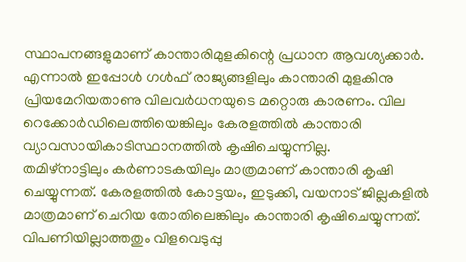സ്ഥാപനങ്ങളുമാണ് കാന്താരിമുളകിന്റെ പ്രധാന ആവശ്യക്കാർ. എന്നാൽ ഇപ്പോൾ ഗൾഫ് രാജ്യങ്ങളിലും കാന്താരി മുളകിനു പ്രിയമേറിയതാണു വിലവർധനയുടെ മറ്റൊരു കാരണം. വില റെക്കോർഡിലെത്തിയെങ്കിലും കേരളത്തിൽ കാന്താരി വ്യാവസായികാടിസ്ഥാനത്തിൽ കൃഷിചെയ്യുന്നില്ല.
തമിഴ്നാട്ടിലും കർണാടകയിലും മാത്രമാണ് കാന്താരി കൃഷി ചെയ്യുന്നത്. കേരളത്തിൽ കോട്ടയം, ഇടുക്കി, വയനാട് ജില്ലകളിൽ മാത്രമാണ് ചെറിയ തോതിലെങ്കിലും കാന്താരി കൃഷിചെയ്യുന്നത്. വിപണിയില്ലാത്തതും വിളവെടുപ്പു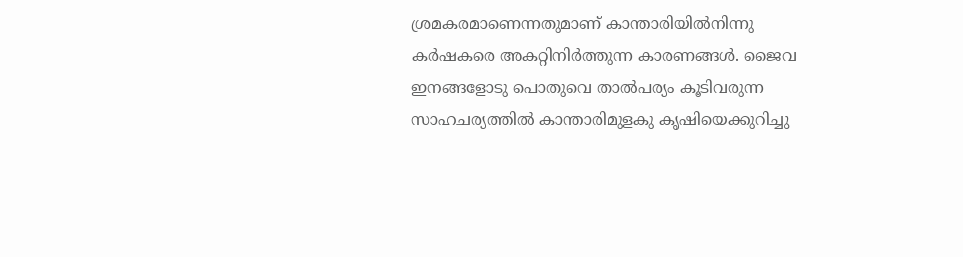ശ്രമകരമാണെന്നതുമാണ് കാന്താരിയിൽനിന്നു കർഷകരെ അകറ്റിനിർത്തുന്ന കാരണങ്ങൾ. ജൈവ ഇനങ്ങളോടു പൊതുവെ താൽപര്യം കൂടിവരുന്ന സാഹചര്യത്തിൽ കാന്താരിമുളകു കൃഷിയെക്കുറിച്ചു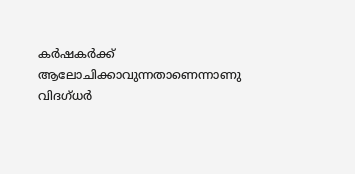കർഷകർക്ക് ആലോചിക്കാവുന്നതാണെന്നാണു വിദഗ്ധർ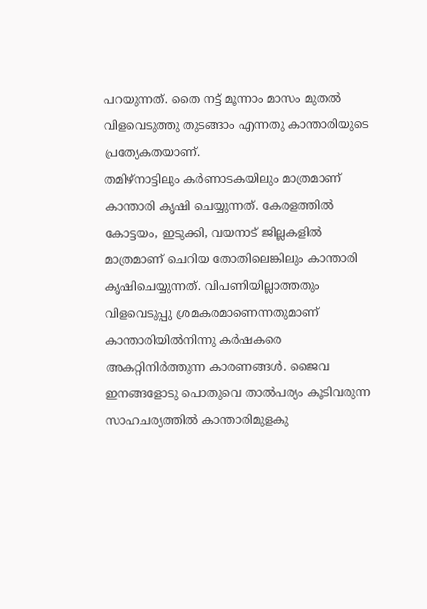പറയുന്നത്. തൈ നട്ട് മൂന്നാം മാസം മുതൽ വിളവെടുത്തു തുടങ്ങാം എന്നതു കാന്താരിയുടെ പ്രത്യേകതയാണ്.
തമിഴ്നാട്ടിലും കർണാടകയിലും മാത്രമാണ് കാന്താരി കൃഷി ചെയ്യുന്നത്. കേരളത്തിൽ കോട്ടയം, ഇടുക്കി, വയനാട് ജില്ലകളിൽ മാത്രമാണ് ചെറിയ തോതിലെങ്കിലും കാന്താരി കൃഷിചെയ്യുന്നത്. വിപണിയില്ലാത്തതും വിളവെടുപ്പു ശ്രമകരമാണെന്നതുമാണ് കാന്താരിയിൽനിന്നു കർഷകരെ അകറ്റിനിർത്തുന്ന കാരണങ്ങൾ. ജൈവ ഇനങ്ങളോടു പൊതുവെ താൽപര്യം കൂടിവരുന്ന സാഹചര്യത്തിൽ കാന്താരിമുളകു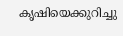കൃഷിയെക്കുറിച്ചു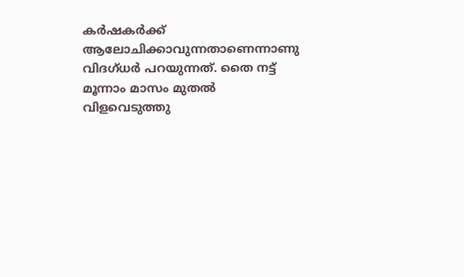കർഷകർക്ക് ആലോചിക്കാവുന്നതാണെന്നാണു വിദഗ്ധർ പറയുന്നത്. തൈ നട്ട് മൂന്നാം മാസം മുതൽ വിളവെടുത്തു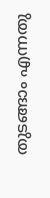തുടങ്ങാം എന്നതു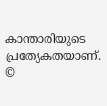കാന്താരിയുടെ പ്രത്യേകതയാണ്.
©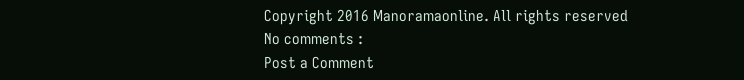Copyright 2016 Manoramaonline. All rights reserved
No comments :
Post a Comment